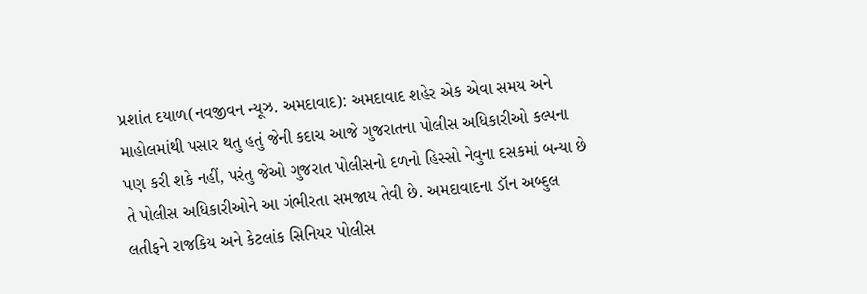પ્રશાંત દયાળ(નવજીવન ન્યૂઝ. અમદાવાદ): અમદાવાદ શહેર એક એવા સમય અને માહોલમાંથી પસાર થતુ હતું જેની કદાચ આજે ગુજરાતના પોલીસ અધિકારીઓ કલ્પના પણ કરી શકે નહીં, પરંતુ જેઓ ગુજરાત પોલીસનો દળનો હિસ્સો નેવુના દસકમાં બન્યા છે તે પોલીસ અધિકારીઓને આ ગંભીરતા સમજાય તેવી છે. અમદાવાદના ડૉન અબ્દુલ લતીફને રાજકિય અને કેટલાંક સિનિયર પોલીસ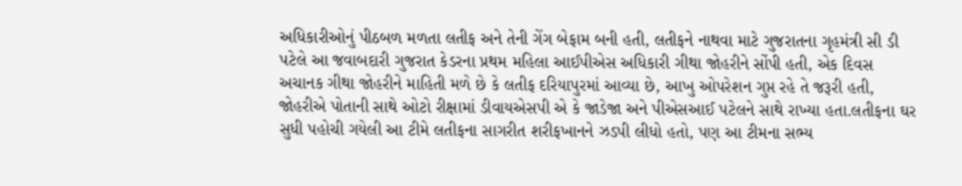અધિકારીઓનું પીઠબળ મળતા લતીફ અને તેની ગેંગ બેફામ બની હતી, લતીફને નાથવા માટે ગુજરાતના ગૃહમંત્રી સી ડી પટેલે આ જવાબદારી ગુજરાત કેડરના પ્રથમ મહિલા આઈપીએસ અધિકારી ગીથા જોહરીને સોંપી હતી, એક દિવસ અચાનક ગીથા જોહરીને માહિતી મળે છે કે લતીફ દરિયાપુરમાં આવ્યા છે, આખુ ઓપરેશન ગુપ્ત રહે તે જરૂરી હતી, જોહરીએ પોતાની સાથે ઓટો રીક્ષામાં ડીવાયએસપી એ કે જાડેજા અને પીએસઆઈ પટેલને સાથે રાખ્યા હતા.લતીફના ઘર સુધી પહોચી ગયેલી આ ટીમે લતીફના સાગરીત શરીફખાનને ઝડપી લીધો હતો, પણ આ ટીમના સભ્ય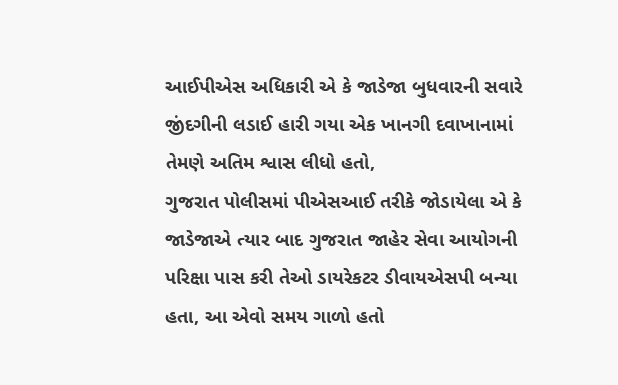આઈપીએસ અધિકારી એ કે જાડેજા બુધવારની સવારે જીંદગીની લડાઈ હારી ગયા એક ખાનગી દવાખાનામાં તેમણે અતિમ શ્વાસ લીધો હતો,
ગુજરાત પોલીસમાં પીએસઆઈ તરીકે જોડાયેલા એ કે જાડેજાએ ત્યાર બાદ ગુજરાત જાહેર સેવા આયોગની પરિક્ષા પાસ કરી તેઓ ડાયરેકટર ડીવાયએસપી બન્યા હતા, આ એવો સમય ગાળો હતો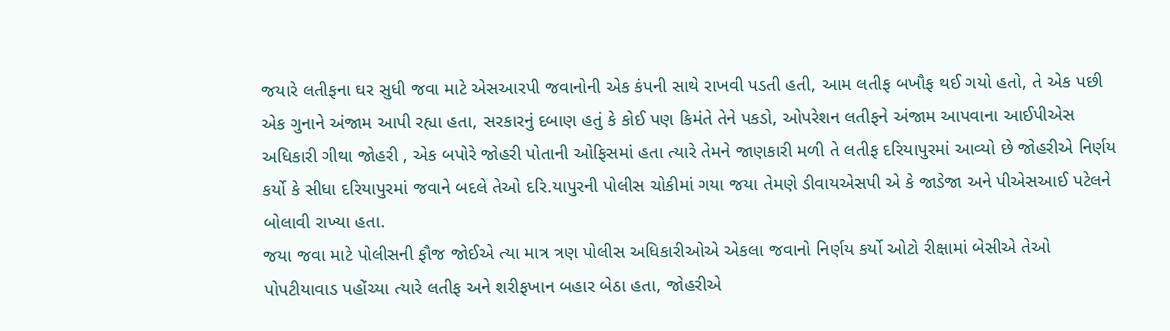જયારે લતીફના ઘર સુધી જવા માટે એસઆરપી જવાનોની એક કંપની સાથે રાખવી પડતી હતી, આમ લતીફ બખૌફ થઈ ગયો હતો, તે એક પછી એક ગુનાને અંજામ આપી રહ્યા હતા, સરકારનું દબાણ હતું કે કોઈ પણ કિમંતે તેને પકડો, ઓપરેશન લતીફને અંજામ આપવાના આઈપીએસ અધિકારી ગીથા જોહરી , એક બપોરે જોહરી પોતાની ઓફિસમાં હતા ત્યારે તેમને જાણકારી મળી તે લતીફ દરિયાપુરમાં આવ્યો છે જોહરીએ નિર્ણય કર્યો કે સીધા દરિયાપુરમાં જવાને બદલે તેઓ દરિ.યાપુરની પોલીસ ચોકીમાં ગયા જયા તેમણે ડીવાયએસપી એ કે જાડેજા અને પીએસઆઈ પટેલને બોલાવી રાખ્યા હતા.
જયા જવા માટે પોલીસની ફૌજ જોઈએ ત્યા માત્ર ત્રણ પોલીસ અધિકારીઓએ એકલા જવાનો નિર્ણય કર્યો ઓટો રીક્ષામાં બેસીએ તેઓ પોપટીયાવાડ પહોંચ્યા ત્યારે લતીફ અને શરીફખાન બહાર બેઠા હતા, જોહરીએ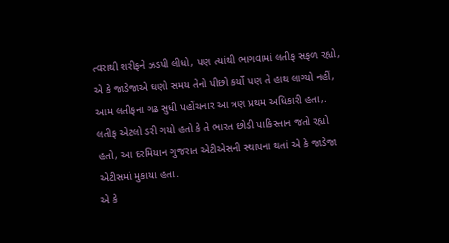ત્વરાથી શરીફને ઝડપી લીધો, પણ ત્યાંથી ભાગવામાં લતીફ સફળ રહ્યો, એ કે જાડેજાએ ઘણો સમય તેનો પીછો કર્યો પણ તે હાથ લાગ્યો નહીં, આમ લતીફના ગઢ સુધી પહોંચનાર આ ત્રણ પ્રથમ અધિકારી હતા,. લતીફ એટલો ડરી ગયો હતો કે તે ભારત છોડી પાકિસ્તાન જતો રહ્યો હતો, આ દરમિયાન ગુજરાત એટીએસની સ્થાપના થતાં એ કે જાડેજા એટીસમાં મુકાયા હતા.
એ કે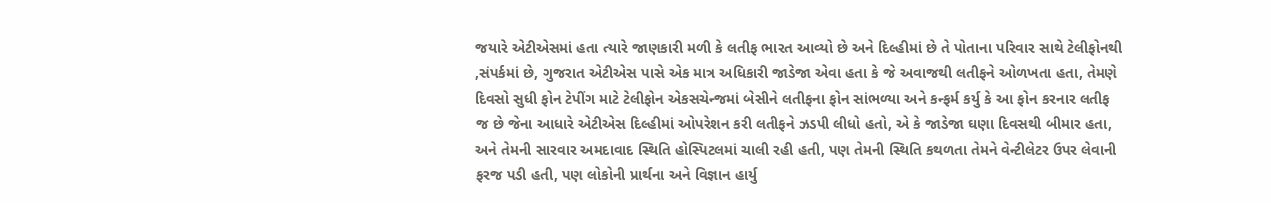જયારે એટીએસમાં હતા ત્યારે જાણકારી મળી કે લતીફ ભારત આવ્યો છે અને દિલ્હીમાં છે તે પોતાના પરિવાર સાથે ટેલીફોનથી ,સંપર્કમાં છે, ગુજરાત એટીએસ પાસે એક માત્ર અધિકારી જાડેજા એવા હતા કે જે અવાજથી લતીફને ઓળખતા હતા, તેમણે દિવસો સુધી ફોન ટેપીંગ માટે ટેલીફોન એકસચેન્જમાં બેસીને લતીફના ફોન સાંભળ્યા અને કન્ફર્મ કર્યુ કે આ ફોન કરનાર લતીફ જ છે જેના આધારે એટીએસ દિલ્હીમાં ઓપરેશન કરી લતીફને ઝડપી લીધો હતો, એ કે જાડેજા ઘણા દિવસથી બીમાર હતા, અને તેમની સારવાર અમદાવાદ સ્થિતિ હોસ્પિટલમાં ચાલી રહી હતી, પણ તેમની સ્થિતિ કથળતા તેમને વેન્ટીલેટર ઉપર લેવાની ફરજ પડી હતી, પણ લોકોની પ્રાર્થના અને વિજ્ઞાન હાર્યુ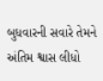બુધવારની સવારે તેમને અંતિમ શ્વાસ લીધો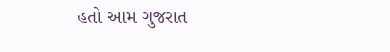હતો આમ ગુજરાત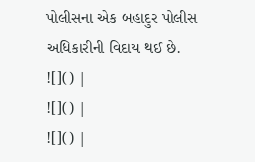પોલીસના એક બહાદુર પોલીસ અધિકારીની વિદાય થઈ છે.
![]() |
![]() |
![]() |